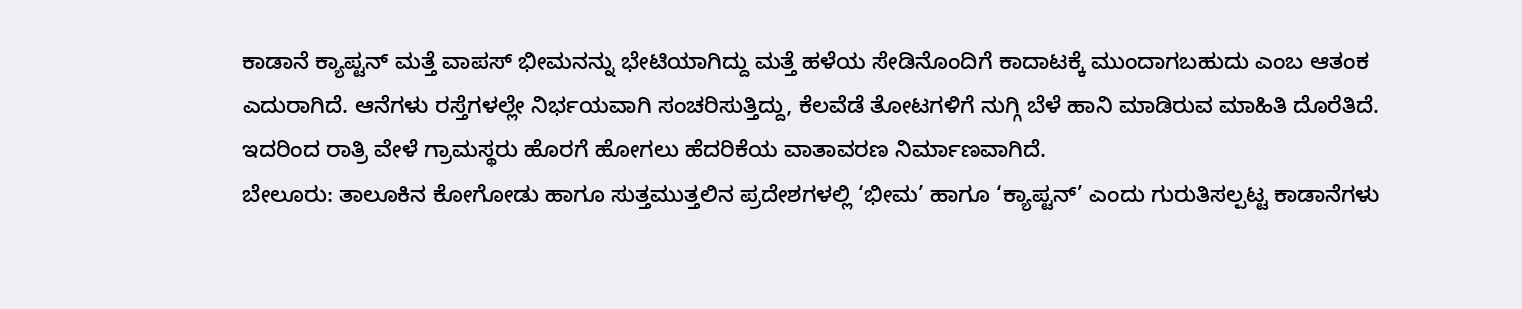ಕಾಡಾನೆ ಕ್ಯಾಪ್ಟನ್ ಮತ್ತೆ ವಾಪಸ್ ಭೀಮನನ್ನು ಭೇಟಿಯಾಗಿದ್ದು ಮತ್ತೆ ಹಳೆಯ ಸೇಡಿನೊಂದಿಗೆ ಕಾದಾಟಕ್ಕೆ ಮುಂದಾಗಬಹುದು ಎಂಬ ಆತಂಕ ಎದುರಾಗಿದೆ. ಆನೆಗಳು ರಸ್ತೆಗಳಲ್ಲೇ ನಿರ್ಭಯವಾಗಿ ಸಂಚರಿಸುತ್ತಿದ್ದು, ಕೆಲವೆಡೆ ತೋಟಗಳಿಗೆ ನುಗ್ಗಿ ಬೆಳೆ ಹಾನಿ ಮಾಡಿರುವ ಮಾಹಿತಿ ದೊರೆತಿದೆ. ಇದರಿಂದ ರಾತ್ರಿ ವೇಳೆ ಗ್ರಾಮಸ್ಥರು ಹೊರಗೆ ಹೋಗಲು ಹೆದರಿಕೆಯ ವಾತಾವರಣ ನಿರ್ಮಾಣವಾಗಿದೆ.
ಬೇಲೂರು: ತಾಲೂಕಿನ ಕೋಗೋಡು ಹಾಗೂ ಸುತ್ತಮುತ್ತಲಿನ ಪ್ರದೇಶಗಳಲ್ಲಿ ‘ಭೀಮ’ ಹಾಗೂ ‘ಕ್ಯಾಪ್ಟನ್’ ಎಂದು ಗುರುತಿಸಲ್ಪಟ್ಟ ಕಾಡಾನೆಗಳು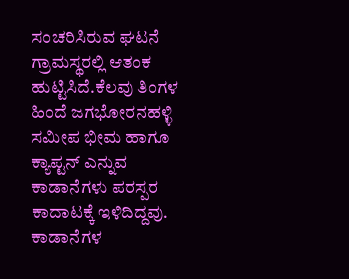ಸಂಚರಿಸಿರುವ ಘಟನೆ ಗ್ರಾಮಸ್ಥರಲ್ಲಿ ಆತಂಕ ಹುಟ್ಟಿಸಿದೆ.ಕೆಲವು ತಿಂಗಳ ಹಿಂದೆ ಜಗಭೋರನಹಳ್ಳಿ ಸಮೀಪ ಭೀಮ ಹಾಗೂ ಕ್ಯಾಪ್ಟನ್ ಎನ್ನುವ ಕಾಡಾನೆಗಳು ಪರಸ್ಪರ ಕಾದಾಟಕ್ಕೆ ಇಳಿದಿದ್ದವು. ಕಾಡಾನೆಗಳ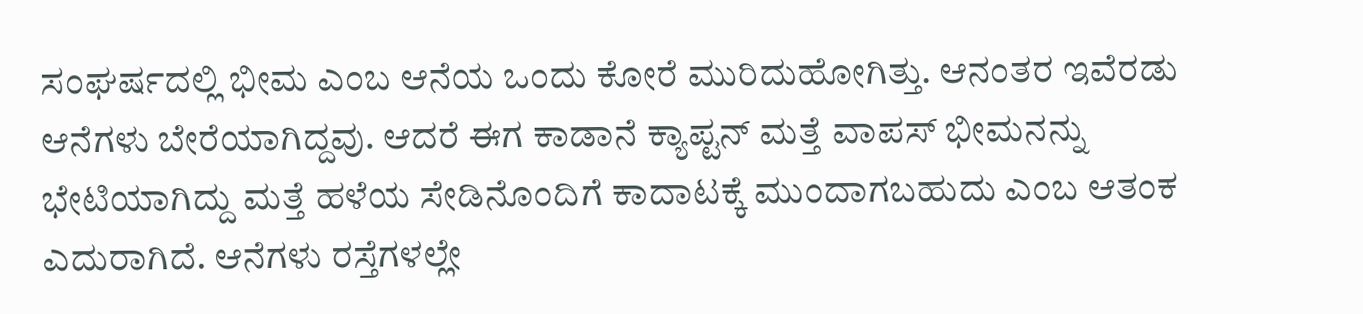ಸಂಘರ್ಷದಲ್ಲಿ ಭೀಮ ಎಂಬ ಆನೆಯ ಒಂದು ಕೋರೆ ಮುರಿದುಹೋಗಿತ್ತು. ಆನಂತರ ಇವೆರಡು ಆನೆಗಳು ಬೇರೆಯಾಗಿದ್ದವು. ಆದರೆ ಈಗ ಕಾಡಾನೆ ಕ್ಯಾಪ್ಟನ್ ಮತ್ತೆ ವಾಪಸ್ ಭೀಮನನ್ನು ಭೇಟಿಯಾಗಿದ್ದು ಮತ್ತೆ ಹಳೆಯ ಸೇಡಿನೊಂದಿಗೆ ಕಾದಾಟಕ್ಕೆ ಮುಂದಾಗಬಹುದು ಎಂಬ ಆತಂಕ ಎದುರಾಗಿದೆ. ಆನೆಗಳು ರಸ್ತೆಗಳಲ್ಲೇ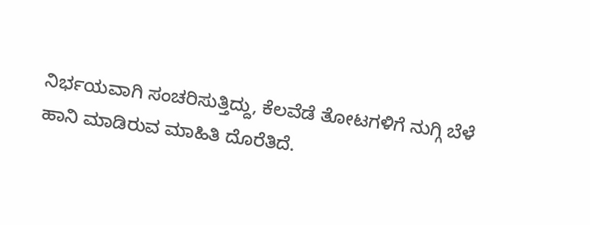ನಿರ್ಭಯವಾಗಿ ಸಂಚರಿಸುತ್ತಿದ್ದು, ಕೆಲವೆಡೆ ತೋಟಗಳಿಗೆ ನುಗ್ಗಿ ಬೆಳೆ ಹಾನಿ ಮಾಡಿರುವ ಮಾಹಿತಿ ದೊರೆತಿದೆ.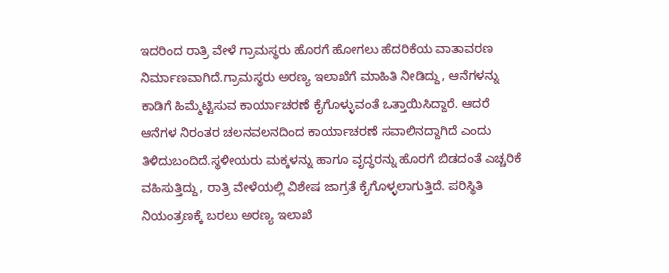ಇದರಿಂದ ರಾತ್ರಿ ವೇಳೆ ಗ್ರಾಮಸ್ಥರು ಹೊರಗೆ ಹೋಗಲು ಹೆದರಿಕೆಯ ವಾತಾವರಣ ನಿರ್ಮಾಣವಾಗಿದೆ.ಗ್ರಾಮಸ್ಥರು ಅರಣ್ಯ ಇಲಾಖೆಗೆ ಮಾಹಿತಿ ನೀಡಿದ್ದು, ಆನೆಗಳನ್ನು ಕಾಡಿಗೆ ಹಿಮ್ಮೆಟ್ಟಿಸುವ ಕಾರ್ಯಾಚರಣೆ ಕೈಗೊಳ್ಳುವಂತೆ ಒತ್ತಾಯಿಸಿದ್ದಾರೆ. ಆದರೆ ಆನೆಗಳ ನಿರಂತರ ಚಲನವಲನದಿಂದ ಕಾರ್ಯಾಚರಣೆ ಸವಾಲಿನದ್ದಾಗಿದೆ ಎಂದು ತಿಳಿದುಬಂದಿದೆ.ಸ್ಥಳೀಯರು ಮಕ್ಕಳನ್ನು ಹಾಗೂ ವೃದ್ಧರನ್ನು ಹೊರಗೆ ಬಿಡದಂತೆ ಎಚ್ಚರಿಕೆ ವಹಿಸುತ್ತಿದ್ದು, ರಾತ್ರಿ ವೇಳೆಯಲ್ಲಿ ವಿಶೇಷ ಜಾಗ್ರತೆ ಕೈಗೊಳ್ಳಲಾಗುತ್ತಿದೆ. ಪರಿಸ್ಥಿತಿ ನಿಯಂತ್ರಣಕ್ಕೆ ಬರಲು ಅರಣ್ಯ ಇಲಾಖೆ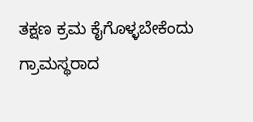ತಕ್ಷಣ ಕ್ರಮ ಕೈಗೊಳ್ಳಬೇಕೆಂದು ಗ್ರಾಮಸ್ಥರಾದ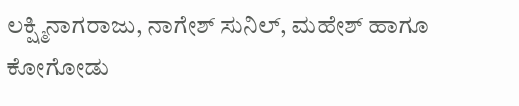ಲಕ್ಷ್ಮಿನಾಗರಾಜು, ನಾಗೇಶ್ ಸುನಿಲ್, ಮಹೇಶ್ ಹಾಗೂ ಕೋಗೋಡು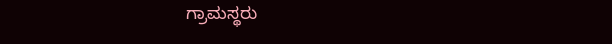ಗ್ರಾಮಸ್ಥರು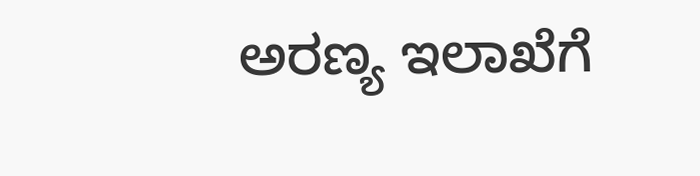ಅರಣ್ಯ ಇಲಾಖೆಗೆ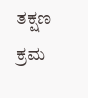ತಕ್ಷಣ ಕ್ರಮ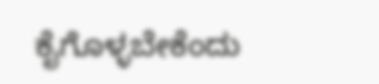ಕೈಗೊಳ್ಳಬೇಕೆಂದು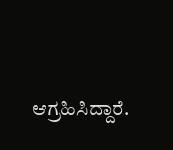ಆಗ್ರಹಿಸಿದ್ದಾರೆ.